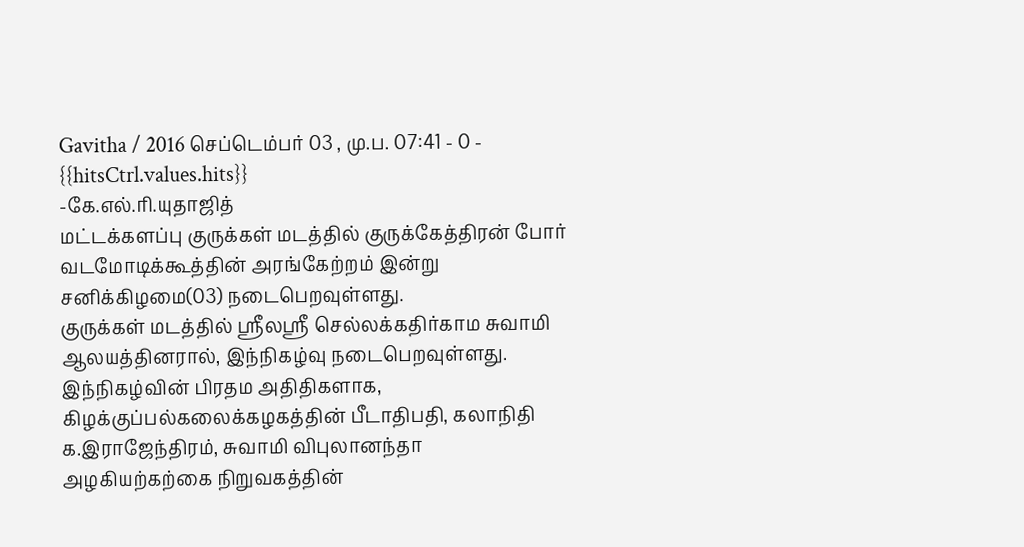Gavitha / 2016 செப்டெம்பர் 03 , மு.ப. 07:41 - 0 - {{hitsCtrl.values.hits}}
-கே.எல்.ரி.யுதாஜித்
மட்டக்களப்பு குருக்கள் மடத்தில் குருக்கேத்திரன் போர் வடமோடிக்கூத்தின் அரங்கேற்றம் இன்று சனிக்கிழமை(03) நடைபெறவுள்ளது.
குருக்கள் மடத்தில் ஸ்ரீலஸ்ரீ செல்லக்கதிர்காம சுவாமி ஆலயத்தினரால், இந்நிகழ்வு நடைபெறவுள்ளது. இந்நிகழ்வின் பிரதம அதிதிகளாக, கிழக்குப்பல்கலைக்கழகத்தின் பீடாதிபதி, கலாநிதி க.இராஜேந்திரம், சுவாமி விபுலானந்தா அழகியற்கற்கை நிறுவகத்தின்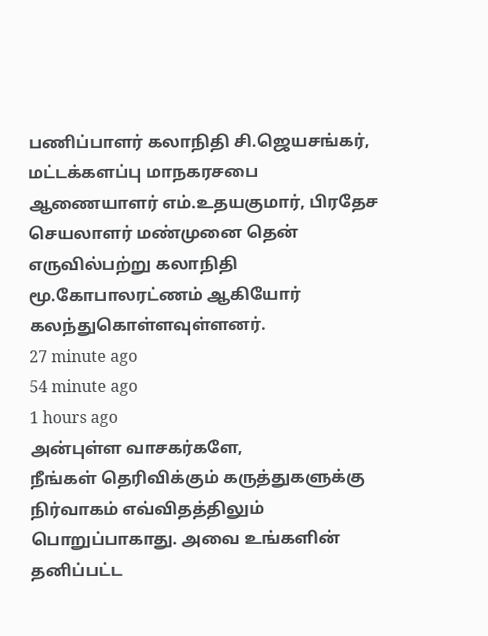பணிப்பாளர் கலாநிதி சி.ஜெயசங்கர், மட்டக்களப்பு மாநகரசபை ஆணையாளர் எம்.உதயகுமார், பிரதேச செயலாளர் மண்முனை தென் எருவில்பற்று கலாநிதி மூ.கோபாலரட்ணம் ஆகியோர் கலந்துகொள்ளவுள்ளனர்.
27 minute ago
54 minute ago
1 hours ago
அன்புள்ள வாசகர்களே,
நீங்கள் தெரிவிக்கும் கருத்துகளுக்கு நிர்வாகம் எவ்விதத்திலும் பொறுப்பாகாது. அவை உங்களின் தனிப்பட்ட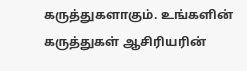கருத்துகளாகும். உங்களின் கருத்துகள் ஆசிரியரின்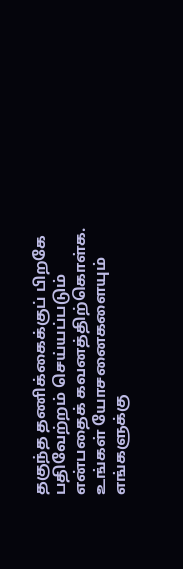தகுந்த தணிக்கைக்குப் பிறகே பதிவேற்றம் செய்யப்படும் என்பதைக் கவனத்திற்கொள்க. உங்கள் யோசனைகளையும் எங்களுக்கு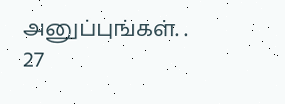அனுப்புங்கள். .
27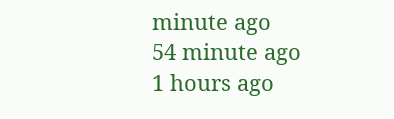minute ago
54 minute ago
1 hours ago